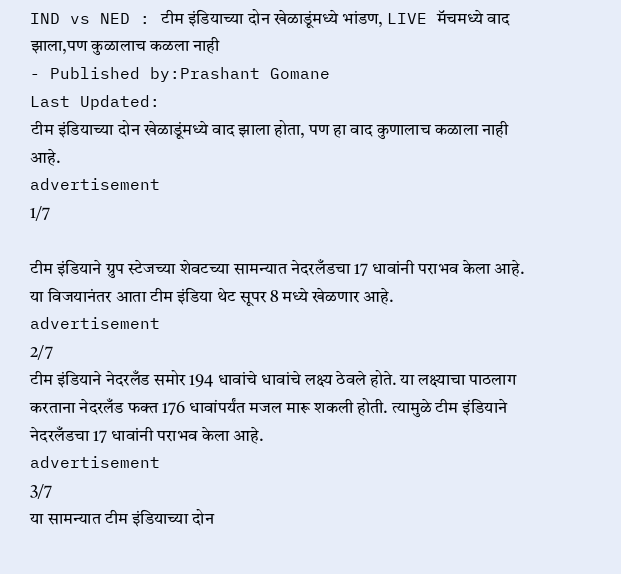IND vs NED : टीम इंडियाच्या दोन खेळाडूंमध्ये भांडण, LIVE मॅचमध्ये वाद झाला,पण कुळालाच कळला नाही
- Published by:Prashant Gomane
Last Updated:
टीम इंडियाच्या दोन खेळाडूंमध्ये वाद झाला होता, पण हा वाद कुणालाच कळाला नाही आहे.
advertisement
1/7

टीम इंडियाने ग्रुप स्टेजच्या शेवटच्या सामन्यात नेदरलँडचा 17 धावांनी पराभव केला आहे. या विजयानंतर आता टीम इंडिया थेट सूपर 8 मध्ये खेळणार आहे.
advertisement
2/7
टीम इंडियाने नेदरलँड समोर 194 धावांचे धावांचे लक्ष्य ठेवले होते. या लक्ष्याचा पाठलाग करताना नेदरलँड फक्त 176 धावांपर्यंत मजल मारू शकली होती. त्यामुळे टीम इंडियाने नेदरलँडचा 17 धावांनी पराभव केला आहे.
advertisement
3/7
या सामन्यात टीम इंडियाच्या दोन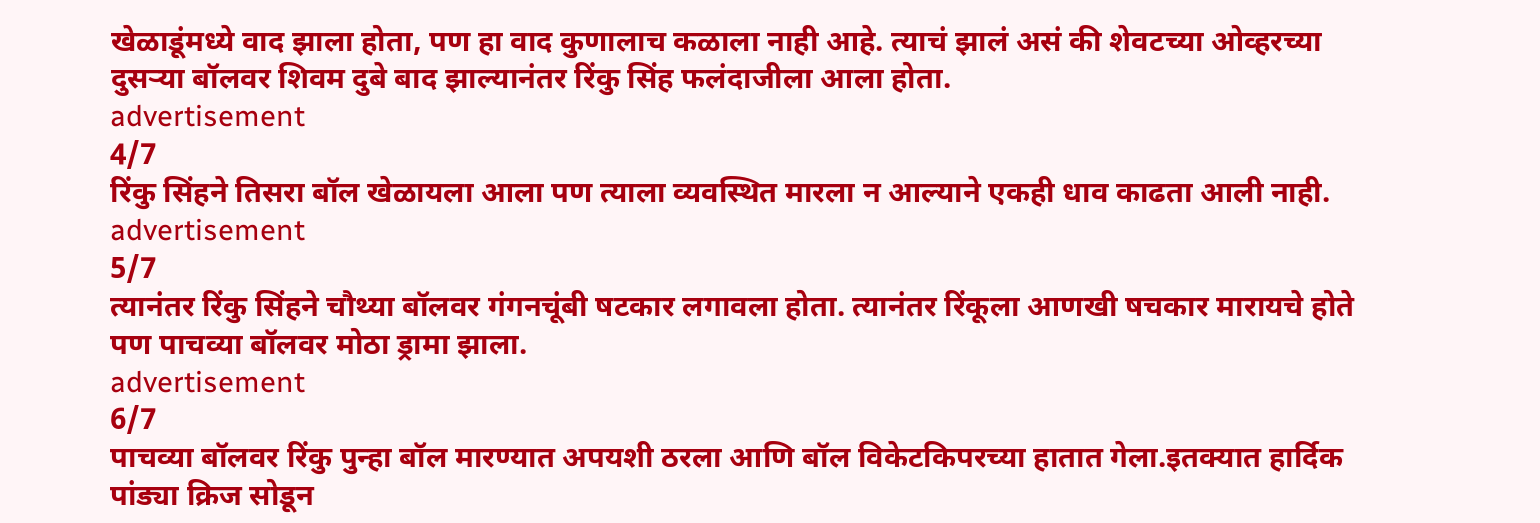खेळाडूंमध्ये वाद झाला होता, पण हा वाद कुणालाच कळाला नाही आहे. त्याचं झालं असं की शेवटच्या ओव्हरच्या दुसऱ्या बॉलवर शिवम दुबे बाद झाल्यानंतर रिंकु सिंह फलंदाजीला आला होता.
advertisement
4/7
रिंकु सिंहने तिसरा बॉल खेळायला आला पण त्याला व्यवस्थित मारला न आल्याने एकही धाव काढता आली नाही.
advertisement
5/7
त्यानंतर रिंकु सिंहने चौथ्या बॉलवर गंगनचूंबी षटकार लगावला होता. त्यानंतर रिंकूला आणखी षचकार मारायचे होते पण पाचव्या बॉलवर मोठा ड्रामा झाला.
advertisement
6/7
पाचव्या बॉलवर रिंकु पुन्हा बॉल मारण्यात अपयशी ठरला आणि बॉल विकेटकिपरच्या हातात गेला.इतक्यात हार्दिक पांड्या क्रिज सोडून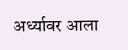अर्ध्यावर आला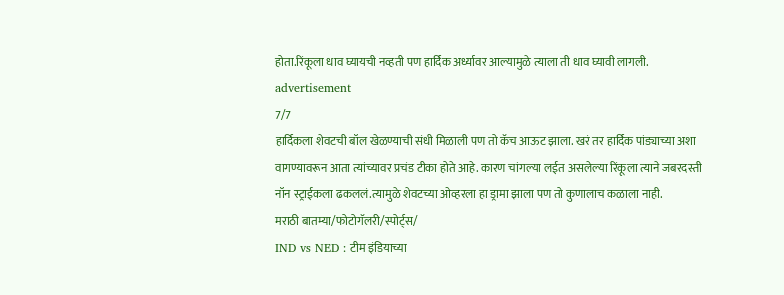होता.रिंकूला धाव घ्यायची नव्हती पण हार्दिक अर्ध्यावर आल्यामुळे त्याला ती धाव घ्यावी लागली.
advertisement
7/7
हार्दिकला शेवटची बॉल खेळण्याची संधी मिळाली पण तो कॅच आऊट झाला. खरं तर हार्दिक पांड्याच्या अशा वागण्यावरून आता त्यांच्यावर प्रचंड टीका होते आहे. कारण चांगल्या लईत असलेल्या रिंकूला त्याने जबरदस्ती नॉन स्ट्राईकला ढकललं.त्यामुळे शेवटच्या ओव्हरला हा ड्रामा झाला पण तो कुणालाच कळाला नाही.
मराठी बातम्या/फोटोगॅलरी/स्पोर्ट्स/
IND vs NED : टीम इंडियाच्या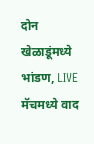दोन खेळाडूंमध्ये भांडण, LIVE मॅचमध्ये वाद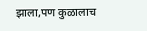झाला,पण कुळालाच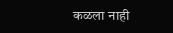कळला नाही